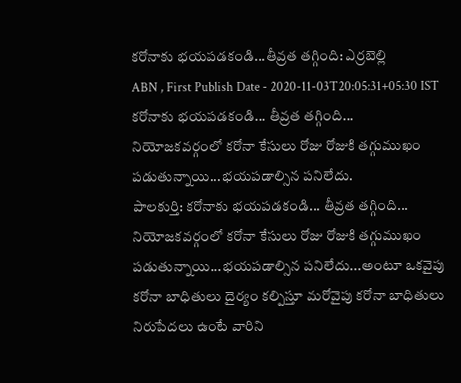కరోనాకు భయపడకండి...తీవ్రత తగ్గింది: ఎర్రబెల్లి
ABN , First Publish Date - 2020-11-03T20:05:31+05:30 IST
కరోనాకు భయపడకండి... తీవ్రత తగ్గింది... నియోజకవర్గంలో కరోనా కేసులు రోజు రోజుకి తగ్గుముఖం పడుతున్నాయి...భయపడాల్సిన పనిలేదు.
పాలకుర్తి: కరోనాకు భయపడకండి... తీవ్రత తగ్గింది... నియోజకవర్గంలో కరోనా కేసులు రోజు రోజుకి తగ్గుముఖం పడుతున్నాయి...భయపడాల్సిన పనిలేదు...అంటూ ఒకవైపు కరోనా బాధితులు దైర్యం కల్పిస్తూ మరోవైపు కరోనా బాధితులు నిరుపేదలు ఉంటే వారిని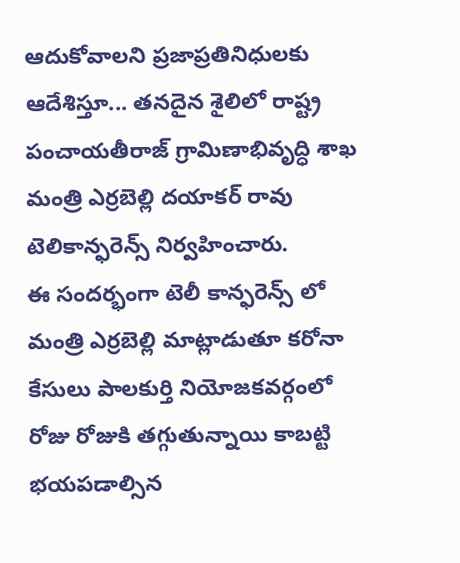ఆదుకోవాలని ప్రజాప్రతినిధులకు ఆదేశిస్తూ... తనదైన శైలిలో రాష్ట్ర పంచాయతీరాజ్ గ్రామిణాభివృద్ధి శాఖ మంత్రి ఎర్రబెల్లి దయాకర్ రావు టెలికాన్ఫరెన్స్ నిర్వహించారు.
ఈ సందర్భంగా టెలీ కాన్ఫరెన్స్ లో మంత్రి ఎర్రబెల్లి మాట్లాడుతూ కరోనా కేసులు పాలకుర్తి నియోజకవర్గంలో రోజు రోజుకి తగ్గుతున్నాయి కాబట్టి భయపడాల్సిన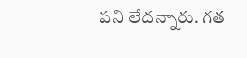పని లేదన్నారు. గత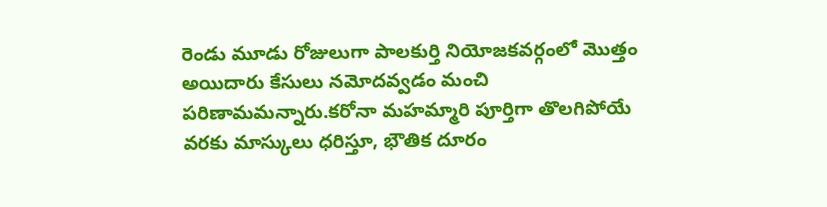రెండు మూడు రోజులుగా పాలకుర్తి నియోజకవర్గంలో మొత్తం అయిదారు కేసులు నమోదవ్వడం మంచి పరిణామమన్నారు.కరోనా మహమ్మారి పూర్తిగా తొలగిపోయే వరకు మాస్కులు ధరిస్తూ, భౌతిక దూరం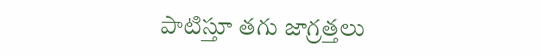పాటిస్తూ తగు జాగ్రత్తలు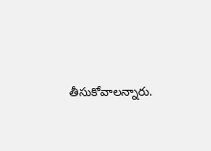తీసుకోవాలన్నారు.